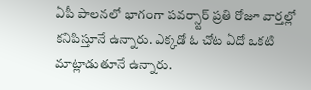ఏపీ పాలనలో భాగంగా పవర్స్టార్ ప్రతి రోజూ వార్తల్లో కనిపిస్తూనే ఉన్నారు. ఎక్కడో ఓ చోట ఏదో ఒకటి మాట్లాడుతూనే ఉన్నారు.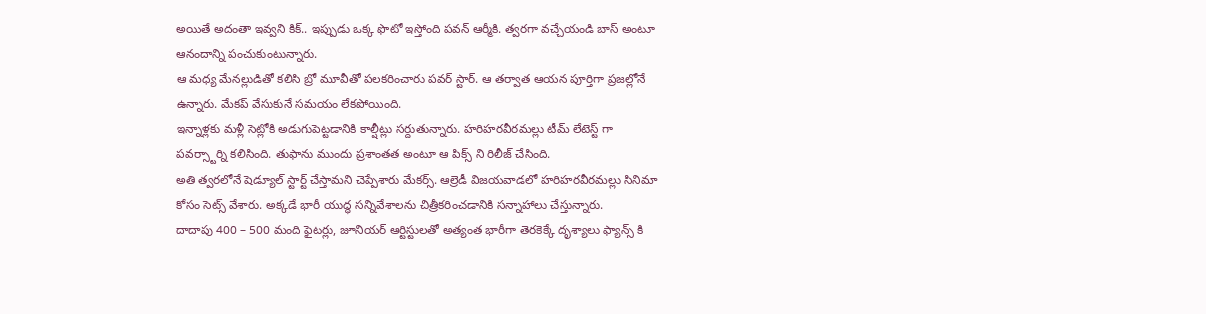అయితే అదంతా ఇవ్వని కిక్.. ఇప్పుడు ఒక్క ఫొటో ఇస్తోంది పవన్ ఆర్మీకి. త్వరగా వచ్చేయండి బాస్ అంటూ ఆనందాన్ని పంచుకుంటున్నారు.
ఆ మధ్య మేనల్లుడితో కలిసి బ్రో మూవీతో పలకరించారు పవర్ స్టార్. ఆ తర్వాత ఆయన పూర్తిగా ప్రజల్లోనే ఉన్నారు. మేకప్ వేసుకునే సమయం లేకపోయింది.
ఇన్నాళ్లకు మళ్లీ సెట్లోకి అడుగుపెట్టడానికి కాల్షీట్లు సర్దుతున్నారు. హరిహరవీరమల్లు టీమ్ లేటెస్ట్ గా పవర్స్టార్ని కలిసింది. తుఫాను ముందు ప్రశాంతత అంటూ ఆ పిక్స్ ని రిలీజ్ చేసింది.
అతి త్వరలోనే షెడ్యూల్ స్టార్ట్ చేస్తామని చెప్పేశారు మేకర్స్. ఆల్రెడీ విజయవాడలో హరిహరవీరమల్లు సినిమా కోసం సెట్స్ వేశారు. అక్కడే భారీ యుద్ధ సన్నివేశాలను చిత్రీకరించడానికి సన్నాహాలు చేస్తున్నారు.
దాదాపు 400 – 500 మంది ఫైటర్లు, జూనియర్ ఆర్టిస్టులతో అత్యంత భారీగా తెరకెక్కే దృశ్యాలు ఫ్యాన్స్ కి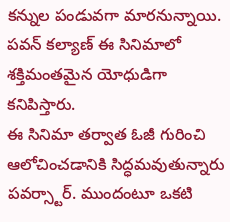కన్నుల పండువగా మారనున్నాయి. పవన్ కల్యాణ్ ఈ సినిమాలో శక్తిమంతమైన యోధుడిగా కనిపిస్తారు.
ఈ సినిమా తర్వాత ఓజీ గురించి ఆలోచించడానికి సిద్ధమవుతున్నారు పవర్స్టార్. ముందంటూ ఒకటి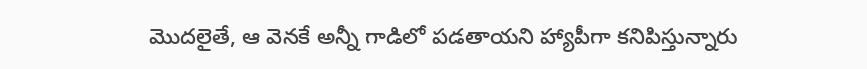మొదలైతే, ఆ వెనకే అన్నీ గాడిలో పడతాయని హ్యాపీగా కనిపిస్తున్నారు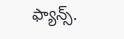ఫ్యాన్స్.